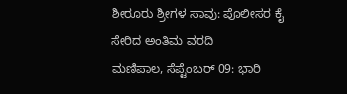ಶೀರೂರು ಶ್ರೀಗಳ ಸಾವು: ಪೊಲೀಸರ ಕೈ ಸೇರಿದ ಅಂತಿಮ ವರದಿ
ಮಣಿಪಾಲ, ಸೆಪ್ಟೆಂಬರ್ 09: ಭಾರಿ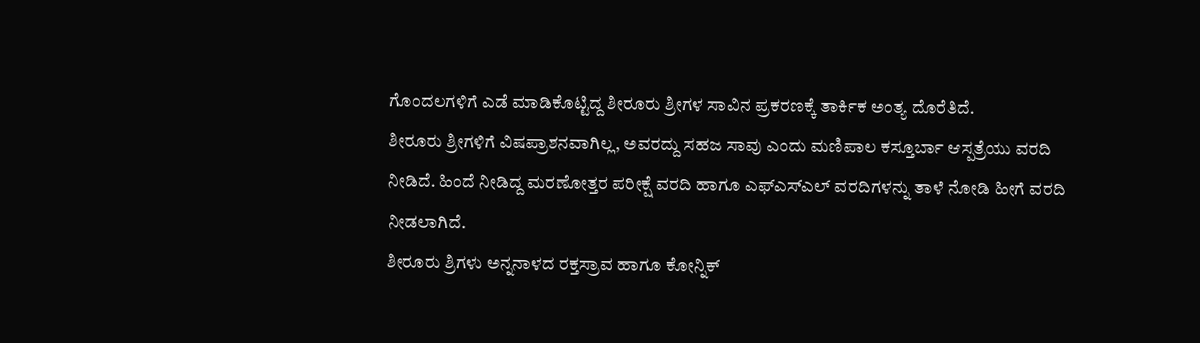ಗೊಂದಲಗಳಿಗೆ ಎಡೆ ಮಾಡಿಕೊಟ್ಟಿದ್ದ ಶೀರೂರು ಶ್ರೀಗಳ ಸಾವಿನ ಪ್ರಕರಣಕ್ಕೆ ತಾರ್ಕಿಕ ಅಂತ್ಯ ದೊರೆತಿದೆ.
ಶೀರೂರು ಶ್ರೀಗಳಿಗೆ ವಿಷಪ್ರಾಶನವಾಗಿಲ್ಲ, ಅವರದ್ದು ಸಹಜ ಸಾವು ಎಂದು ಮಣಿಪಾಲ ಕಸ್ತೂರ್ಬಾ ಆಸ್ಪತ್ರೆಯು ವರದಿ ನೀಡಿದೆ. ಹಿಂದೆ ನೀಡಿದ್ದ ಮರಣೋತ್ತರ ಪರೀಕ್ಷೆ ವರದಿ ಹಾಗೂ ಎಫ್ಎಸ್ಎಲ್ ವರದಿಗಳನ್ನು ತಾಳೆ ನೋಡಿ ಹೀಗೆ ವರದಿ ನೀಡಲಾಗಿದೆ.
ಶೀರೂರು ಶ್ರಿಗಳು ಅನ್ನನಾಳದ ರಕ್ತಸ್ರಾವ ಹಾಗೂ ಕೋನ್ನಿಕ್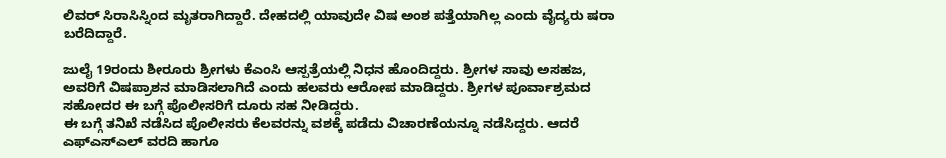ಲಿವರ್ ಸಿರಾಸಿಸ್ನಿಂದ ಮೃತರಾಗಿದ್ದಾರೆ. ದೇಹದಲ್ಲಿ ಯಾವುದೇ ವಿಷ ಅಂಶ ಪತ್ತೆಯಾಗಿಲ್ಲ ಎಂದು ವೈದ್ಯರು ಷರಾ ಬರೆದಿದ್ದಾರೆ.

ಜುಲೈ 19ರಂದು ಶೀರೂರು ಶ್ರೀಗಳು ಕೆಎಂಸಿ ಆಸ್ಪತ್ರೆಯಲ್ಲಿ ನಿಧನ ಹೊಂದಿದ್ದರು. ಶ್ರೀಗಳ ಸಾವು ಅಸಹಜ, ಅವರಿಗೆ ವಿಷಪ್ರಾಶನ ಮಾಡಿಸಲಾಗಿದೆ ಎಂದು ಹಲವರು ಆರೋಪ ಮಾಡಿದ್ದರು. ಶ್ರೀಗಳ ಪೂರ್ವಾಶ್ರಮದ ಸಹೋದರ ಈ ಬಗ್ಗೆ ಪೊಲೀಸರಿಗೆ ದೂರು ಸಹ ನೀಡಿದ್ದರು.
ಈ ಬಗ್ಗೆ ತನಿಖೆ ನಡೆಸಿದ ಪೊಲೀಸರು ಕೆಲವರನ್ನು ವಶಕ್ಕೆ ಪಡೆದು ವಿಚಾರಣೆಯನ್ನೂ ನಡೆಸಿದ್ದರು. ಆದರೆ ಎಫ್ಎಸ್ಎಲ್ ವರದಿ ಹಾಗೂ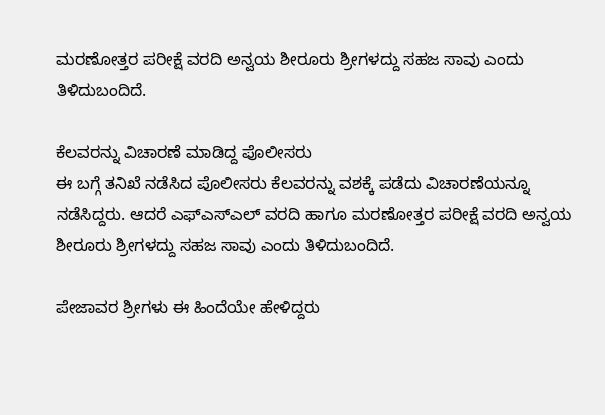ಮರಣೋತ್ತರ ಪರೀಕ್ಷೆ ವರದಿ ಅನ್ವಯ ಶೀರೂರು ಶ್ರೀಗಳದ್ದು ಸಹಜ ಸಾವು ಎಂದು ತಿಳಿದುಬಂದಿದೆ.

ಕೆಲವರನ್ನು ವಿಚಾರಣೆ ಮಾಡಿದ್ದ ಪೊಲೀಸರು
ಈ ಬಗ್ಗೆ ತನಿಖೆ ನಡೆಸಿದ ಪೊಲೀಸರು ಕೆಲವರನ್ನು ವಶಕ್ಕೆ ಪಡೆದು ವಿಚಾರಣೆಯನ್ನೂ ನಡೆಸಿದ್ದರು. ಆದರೆ ಎಫ್ಎಸ್ಎಲ್ ವರದಿ ಹಾಗೂ ಮರಣೋತ್ತರ ಪರೀಕ್ಷೆ ವರದಿ ಅನ್ವಯ ಶೀರೂರು ಶ್ರೀಗಳದ್ದು ಸಹಜ ಸಾವು ಎಂದು ತಿಳಿದುಬಂದಿದೆ.

ಪೇಜಾವರ ಶ್ರೀಗಳು ಈ ಹಿಂದೆಯೇ ಹೇಳಿದ್ದರು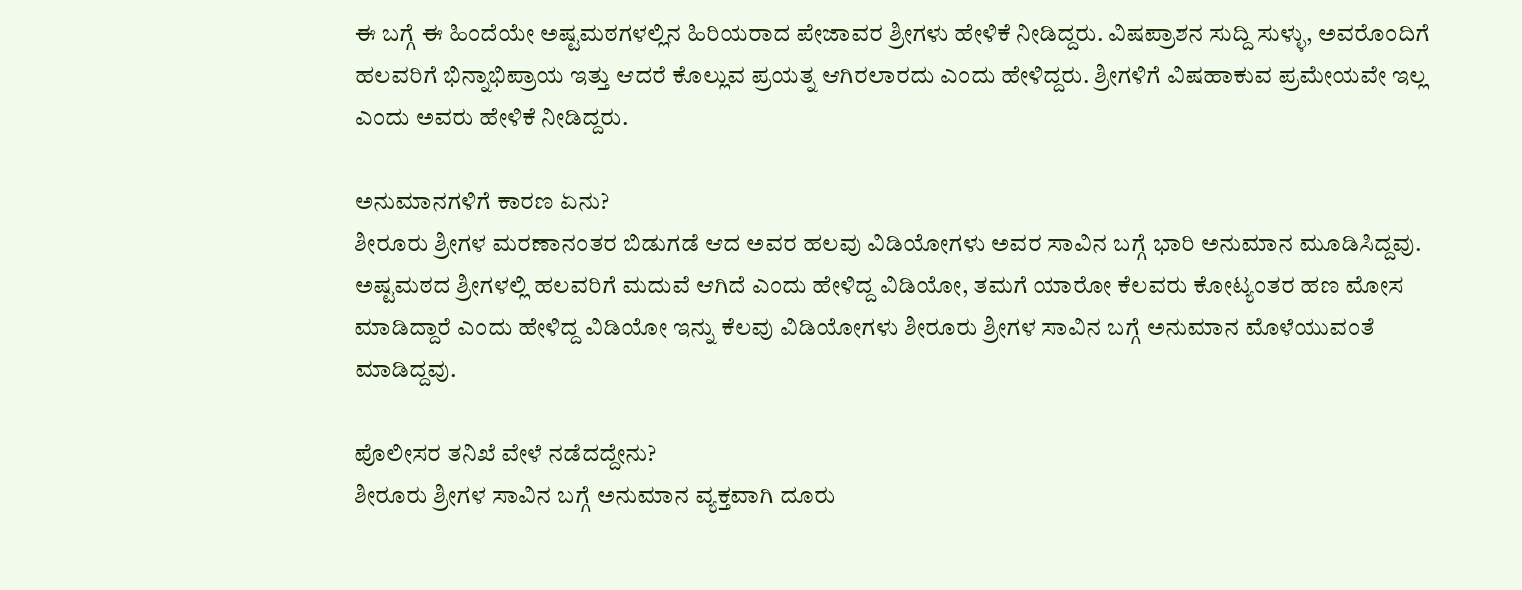ಈ ಬಗ್ಗೆ ಈ ಹಿಂದೆಯೇ ಅಷ್ಟಮಠಗಳಲ್ಲಿನ ಹಿರಿಯರಾದ ಪೇಜಾವರ ಶ್ರೀಗಳು ಹೇಳಿಕೆ ನೀಡಿದ್ದರು. ವಿಷಪ್ರಾಶನ ಸುದ್ದಿ ಸುಳ್ಳು, ಅವರೊಂದಿಗೆ ಹಲವರಿಗೆ ಭಿನ್ನಾಭಿಪ್ರಾಯ ಇತ್ತು ಆದರೆ ಕೊಲ್ಲುವ ಪ್ರಯತ್ನ ಆಗಿರಲಾರದು ಎಂದು ಹೇಳಿದ್ದರು. ಶ್ರೀಗಳಿಗೆ ವಿಷಹಾಕುವ ಪ್ರಮೇಯವೇ ಇಲ್ಲ ಎಂದು ಅವರು ಹೇಳಿಕೆ ನೀಡಿದ್ದರು.

ಅನುಮಾನಗಳಿಗೆ ಕಾರಣ ಏನು?
ಶೀರೂರು ಶ್ರೀಗಳ ಮರಣಾನಂತರ ಬಿಡುಗಡೆ ಆದ ಅವರ ಹಲವು ವಿಡಿಯೋಗಳು ಅವರ ಸಾವಿನ ಬಗ್ಗೆ ಭಾರಿ ಅನುಮಾನ ಮೂಡಿಸಿದ್ದವು. ಅಷ್ಟಮಠದ ಶ್ರೀಗಳಲ್ಲಿ ಹಲವರಿಗೆ ಮದುವೆ ಆಗಿದೆ ಎಂದು ಹೇಳಿದ್ದ ವಿಡಿಯೋ, ತಮಗೆ ಯಾರೋ ಕೆಲವರು ಕೋಟ್ಯಂತರ ಹಣ ಮೋಸ ಮಾಡಿದ್ದಾರೆ ಎಂದು ಹೇಳಿದ್ದ ವಿಡಿಯೋ ಇನ್ನು ಕೆಲವು ವಿಡಿಯೋಗಳು ಶೀರೂರು ಶ್ರೀಗಳ ಸಾವಿನ ಬಗ್ಗೆ ಅನುಮಾನ ಮೊಳೆಯುವಂತೆ ಮಾಡಿದ್ದವು.

ಪೊಲೀಸರ ತನಿಖೆ ವೇಳೆ ನಡೆದದ್ದೇನು?
ಶೀರೂರು ಶ್ರೀಗಳ ಸಾವಿನ ಬಗ್ಗೆ ಅನುಮಾನ ವ್ಯಕ್ತವಾಗಿ ದೂರು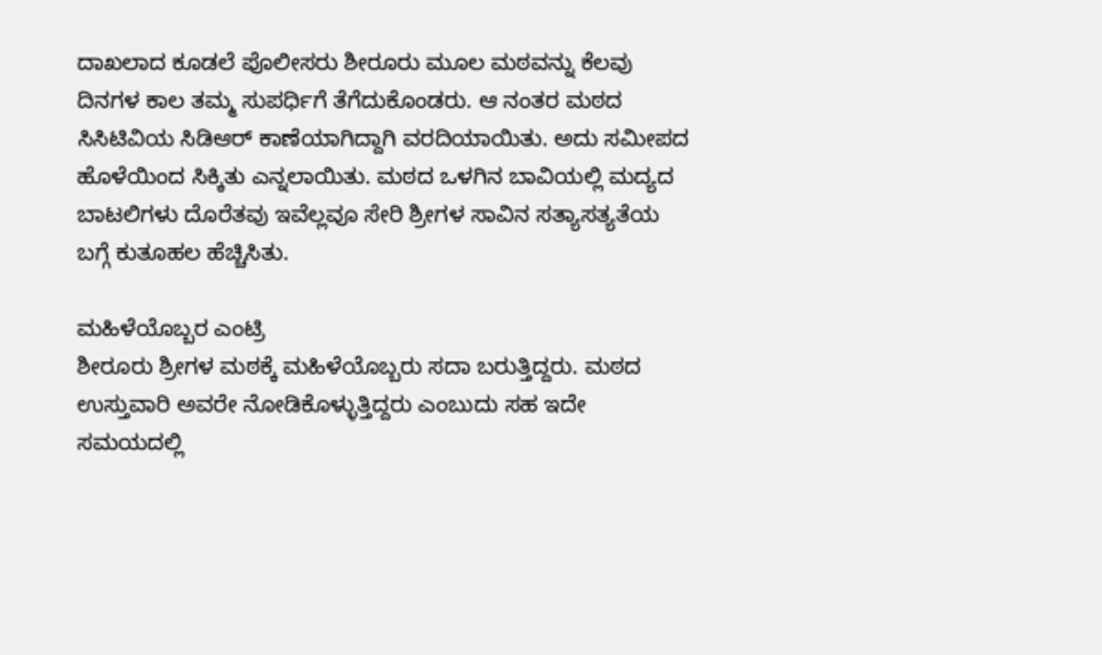ದಾಖಲಾದ ಕೂಡಲೆ ಪೊಲೀಸರು ಶೀರೂರು ಮೂಲ ಮಠವನ್ನು ಕೆಲವು ದಿನಗಳ ಕಾಲ ತಮ್ಮ ಸುಪರ್ಧಿಗೆ ತೆಗೆದುಕೊಂಡರು. ಆ ನಂತರ ಮಠದ ಸಿಸಿಟಿವಿಯ ಸಿಡಿಆರ್ ಕಾಣೆಯಾಗಿದ್ದಾಗಿ ವರದಿಯಾಯಿತು. ಅದು ಸಮೀಪದ ಹೊಳೆಯಿಂದ ಸಿಕ್ಕಿತು ಎನ್ನಲಾಯಿತು. ಮಠದ ಒಳಗಿನ ಬಾವಿಯಲ್ಲಿ ಮದ್ಯದ ಬಾಟಲಿಗಳು ದೊರೆತವು ಇವೆಲ್ಲವೂ ಸೇರಿ ಶ್ರೀಗಳ ಸಾವಿನ ಸತ್ಯಾಸತ್ಯತೆಯ ಬಗ್ಗೆ ಕುತೂಹಲ ಹೆಚ್ಚಿಸಿತು.

ಮಹಿಳೆಯೊಬ್ಬರ ಎಂಟ್ರಿ
ಶೀರೂರು ಶ್ರೀಗಳ ಮಠಕ್ಕೆ ಮಹಿಳೆಯೊಬ್ಬರು ಸದಾ ಬರುತ್ತಿದ್ದರು. ಮಠದ ಉಸ್ತುವಾರಿ ಅವರೇ ನೋಡಿಕೊಳ್ಳುತ್ತಿದ್ದರು ಎಂಬುದು ಸಹ ಇದೇ ಸಮಯದಲ್ಲಿ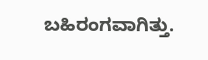ಬಹಿರಂಗವಾಗಿತ್ತು.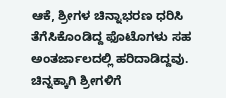ಆಕೆ, ಶ್ರೀಗಳ ಚಿನ್ನಾಭರಣ ಧರಿಸಿ ತೆಗೆಸಿಕೊಂಡಿದ್ದ ಫೊಟೊಗಳು ಸಹ ಅಂತರ್ಜಾಲದಲ್ಲಿ ಹರಿದಾಡಿದ್ದವು. ಚಿನ್ನಕ್ಕಾಗಿ ಶ್ರೀಗಳಿಗೆ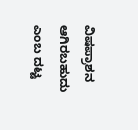ವಿಷಪ್ರಾಶನ ಆಗಿರಬಹುದು ಎಂಬ ದಟ್ಟ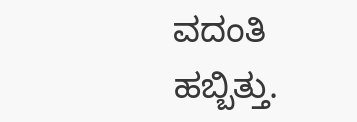ವದಂತಿ ಹಬ್ಬಿತ್ತು.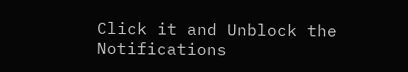Click it and Unblock the Notifications